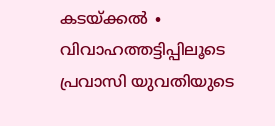കടയ്ക്കൽ ∙ വിവാഹത്തട്ടിപ്പിലൂടെ പ്രവാസി യുവതിയുടെ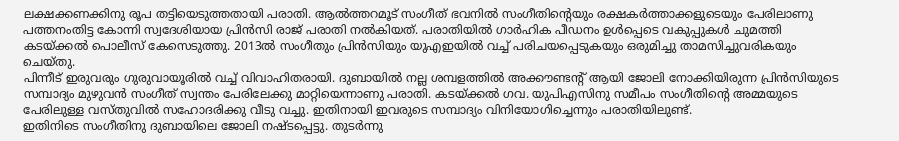ലക്ഷക്കണക്കിനു രൂപ തട്ടിയെടുത്തതായി പരാതി. ആൽത്തറമൂട് സംഗീത് ഭവനിൽ സംഗീതിന്റെയും രക്ഷകർത്താക്കളുടെയും പേരിലാണു പത്തനംതിട്ട കോന്നി സ്വദേശിയായ പ്രിൻസി രാജ് പരാതി നൽകിയത്. പരാതിയിൽ ഗാർഹിക പീഡനം ഉൾപ്പെടെ വകുപ്പുകൾ ചുമത്തി കടയ്ക്കൽ പൊലീസ് കേസെടുത്തു. 2013ൽ സംഗീതും പ്രിൻസിയും യുഎഇയിൽ വച്ച് പരിചയപ്പെടുകയും ഒരുമിച്ചു താമസിച്ചുവരികയും ചെയ്തു.
പിന്നീട് ഇരുവരും ഗുരുവായൂരിൽ വച്ച് വിവാഹിതരായി. ദുബായിൽ നല്ല ശമ്പളത്തിൽ അക്കൗണ്ടന്റ് ആയി ജോലി നോക്കിയിരുന്ന പ്രിൻസിയുടെ സമ്പാദ്യം മുഴുവൻ സംഗീത് സ്വന്തം പേരിലേക്കു മാറ്റിയെന്നാണു പരാതി. കടയ്ക്കൽ ഗവ. യുപിഎസിനു സമീപം സംഗീതിന്റെ അമ്മയുടെ പേരിലുള്ള വസ്തുവിൽ സഹോദരിക്കു വീടു വച്ചു. ഇതിനായി ഇവരുടെ സമ്പാദ്യം വിനിയോഗിച്ചെന്നും പരാതിയിലുണ്ട്.
ഇതിനിടെ സംഗീതിനു ദുബായിലെ ജോലി നഷ്ടപ്പെട്ടു. തുടർന്നു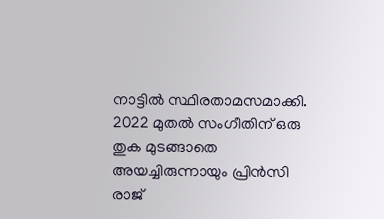നാട്ടിൽ സ്ഥിരതാമസമാക്കി. 2022 മുതൽ സംഗീതിന് ഒരു തുക മുടങ്ങാതെ അയച്ചിരുന്നായും പ്രിൻസി രാജ്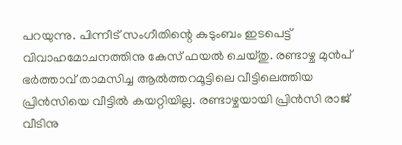പറയുന്നു. പിന്നീട് സംഗീതിന്റെ കുടുംബം ഇടപെട്ട് വിവാഹമോചനത്തിനു കേസ് ഫയൽ ചെയ്തു. രണ്ടാഴ്ച മുൻപ് ഭർത്താവ് താമസിച്ച ആൽത്തറമൂട്ടിലെ വീട്ടിലെത്തിയ പ്രിൻസിയെ വീട്ടിൽ കയറ്റിയില്ല. രണ്ടാഴ്ചയായി പ്രിൻസി രാജ് വീടിനു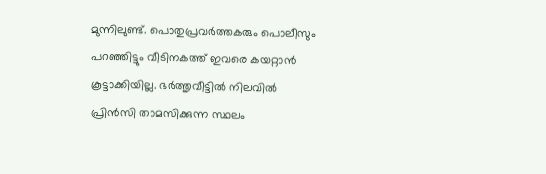മുന്നിലുണ്ട്. പൊതുപ്രവർത്തകരും പൊലീസും പറഞ്ഞിട്ടും വീടിനകത്ത് ഇവരെ കയറ്റാൻ കൂട്ടാക്കിയില്ല. ഭർത്തൃവീട്ടിൽ നിലവിൽ പ്രിൻസി താമസിക്കുന്ന സ്ഥലം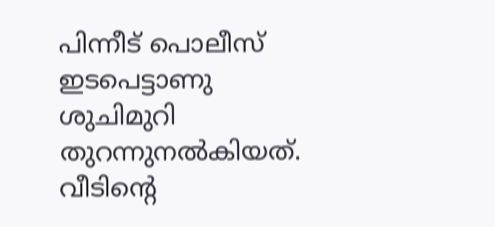പിന്നീട് പൊലീസ് ഇടപെട്ടാണു ശുചിമുറി തുറന്നുനൽകിയത്. വീടിന്റെ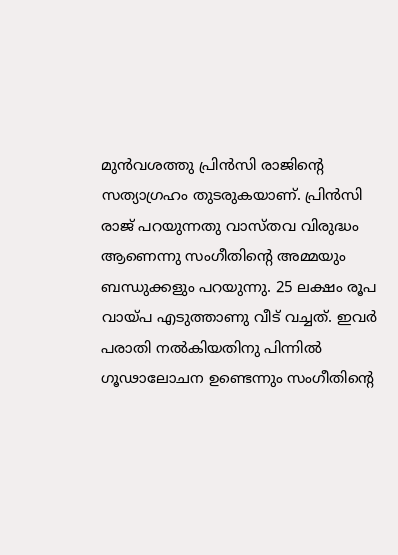മുൻവശത്തു പ്രിൻസി രാജിന്റെ സത്യാഗ്രഹം തുടരുകയാണ്. പ്രിൻസി രാജ് പറയുന്നതു വാസ്തവ വിരുദ്ധം ആണെന്നു സംഗീതിന്റെ അമ്മയും ബന്ധുക്കളും പറയുന്നു. 25 ലക്ഷം രൂപ വായ്പ എടുത്താണു വീട് വച്ചത്. ഇവർ പരാതി നൽകിയതിനു പിന്നിൽ ഗൂഢാലോചന ഉണ്ടെന്നും സംഗീതിന്റെ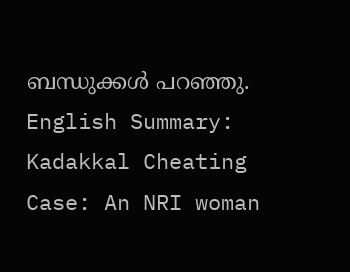ബന്ധുക്കൾ പറഞ്ഞു.
English Summary:
Kadakkal Cheating Case: An NRI woman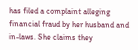has filed a complaint alleging financial fraud by her husband and in-laws. She claims they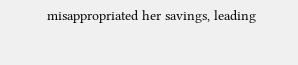misappropriated her savings, leading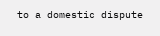to a domestic dispute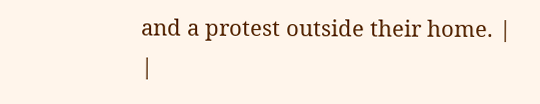and a protest outside their home. |
|